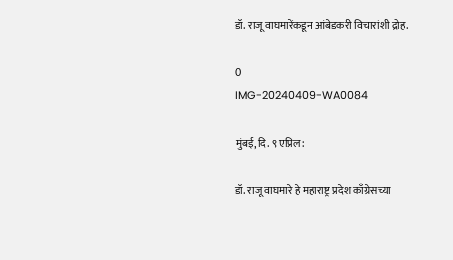डॉ. राजू वाघमारेंकडून आंबेडकरी विचारांशी द्रोह.

0
IMG-20240409-WA0084

मुंबई, दि. ९ एप्रिल:

डॉ. राजू वाघमारे हे महाराष्ट्र प्रदेश काँग्रेसच्या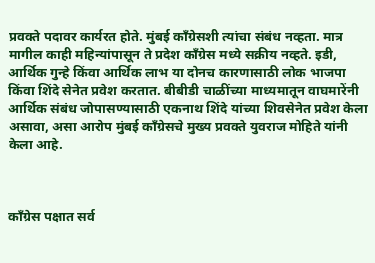प्रवक्ते पदावर कार्यरत होते. मुंबई कॉंग्रेसशी त्यांचा संबंध नव्हता. मात्र मागील काही महिन्यांपासून ते प्रदेश कॉंग्रेस मध्ये सक्रीय नव्हते. इडी, आर्थिक गुन्हे किंवा आर्थिक लाभ या दोनच कारणासाठी लोक भाजपा किंवा शिंदे सेनेत प्रवेश करतात. बीबीडी चाळींच्या माध्यमातून वाघमारेंनी आर्थिक संबंध जोपासण्यासाठी एकनाथ शिंदे यांच्या शिवसेनेत प्रवेश केला असावा, असा आरोप मुंबई काँग्रेसचे मुख्य प्रवक्ते युवराज मोहिते यांनी केला आहे.



काँग्रेस पक्षात सर्व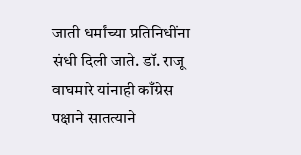जाती धर्मांच्या प्रतिनिधींना संधी दिली जाते. डॉ. राजू वाघमारे यांनाही काँग्रेस पक्षाने सातत्याने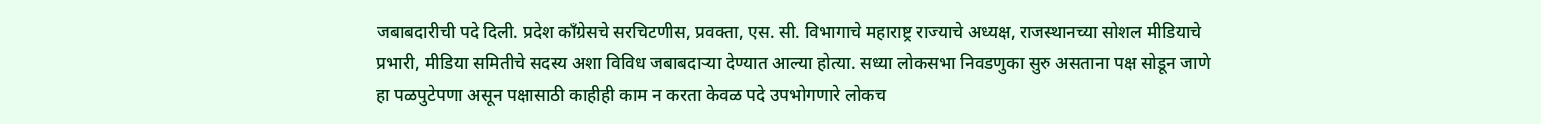जबाबदारीची पदे दिली. प्रदेश काँग्रेसचे सरचिटणीस, प्रवक्ता, एस. सी. विभागाचे महाराष्ट्र राज्याचे अध्यक्ष, राजस्थानच्या सोशल मीडियाचे प्रभारी, मीडिया समितीचे सदस्य अशा विविध जबाबदाऱ्या देण्यात आल्या होत्या. सध्या लोकसभा निवडणुका सुरु असताना पक्ष सोडून जाणे हा पळपुटेपणा असून पक्षासाठी काहीही काम न करता केवळ पदे उपभोगणारे लोकच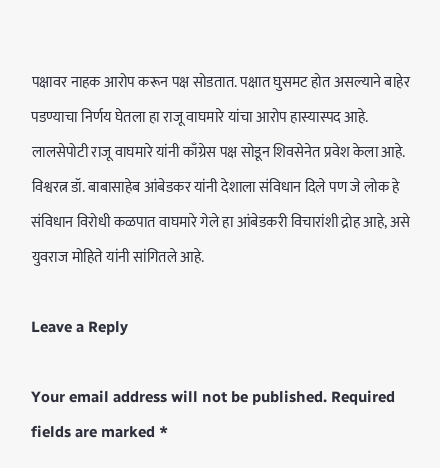पक्षावर नाहक आरोप करून पक्ष सोडतात. पक्षात घुसमट होत असल्याने बाहेर पडण्याचा निर्णय घेतला हा राजू वाघमारे यांचा आरोप हास्यास्पद आहे. लालसेपोटी राजू वाघमारे यांनी काँग्रेस पक्ष सोडून शिवसेनेत प्रवेश केला आहे. विश्वरत्न डॉ. बाबासाहेब आंबेडकर यांनी देशाला संविधान दिले पण जे लोक हे संविधान विरोधी कळपात वाघमारे गेले हा आंबेडकरी विचारांशी द्रोह आहे, असे युवराज मोहिते यांनी सांगितले आहे.

Leave a Reply

Your email address will not be published. Required fields are marked *